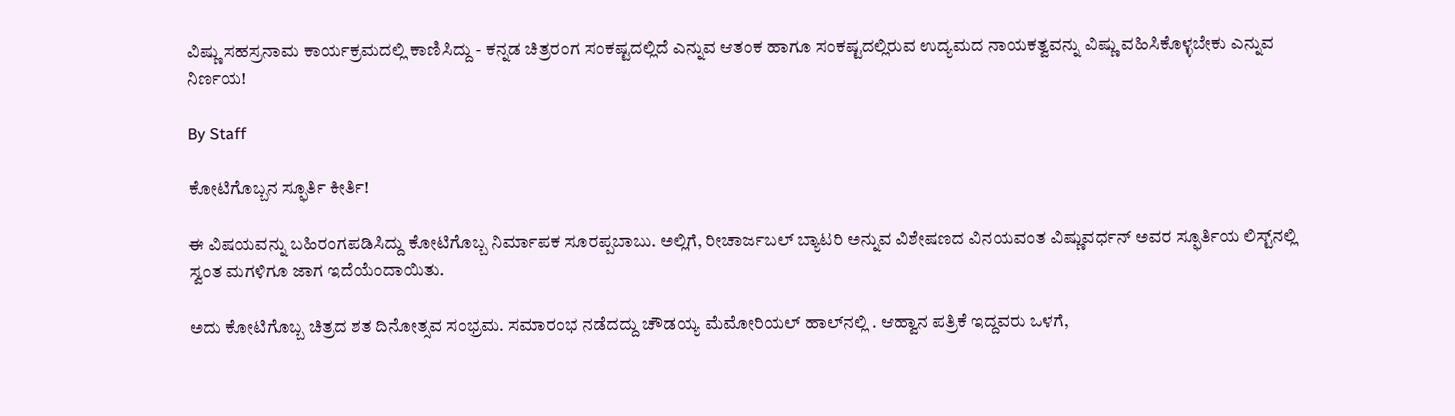ವಿಷ್ಣು ಸಹಸ್ರನಾಮ ಕಾರ್ಯಕ್ರಮದಲ್ಲಿ ಕಾಣಿಸಿದ್ದು - ಕನ್ನಡ ಚಿತ್ರರಂಗ ಸಂಕಷ್ಟದಲ್ಲಿದೆ ಎನ್ನುವ ಆತಂಕ ಹಾಗೂ ಸಂಕಷ್ಟದಲ್ಲಿರುವ ಉದ್ಯಮದ ನಾಯಕತ್ವವನ್ನು ವಿಷ್ಣು ವಹಿಸಿಕೊಳ್ಳಬೇಕು ಎನ್ನುವ ನಿರ್ಣಯ!

By Staff

ಕೋಟಿಗೊಬ್ಬನ ಸ್ಫೂರ್ತಿ ಕೀರ್ತಿ!

ಈ ವಿಷಯವನ್ನು ಬಹಿರಂಗಪಡಿಸಿದ್ದು ಕೋಟಿಗೊಬ್ಬ ನಿರ್ಮಾಪಕ ಸೂರಪ್ಪಬಾಬು. ಅಲ್ಲಿಗೆ, ರೀಚಾರ್ಜಬಲ್‌ ಬ್ಯಾಟರಿ ಅನ್ನುವ ವಿಶೇಷಣದ ವಿನಯವಂತ ವಿಷ್ಣುವರ್ಧನ್‌ ಅವರ ಸ್ಫೂರ್ತಿಯ ಲಿಸ್ಟ್‌ನಲ್ಲಿ ಸ್ವಂತ ಮಗಳಿಗೂ ಜಾಗ ಇದೆಯೆಂದಾಯಿತು.

ಅದು ಕೋಟಿಗೊಬ್ಬ ಚಿತ್ರದ ಶತ ದಿನೋತ್ಸವ ಸಂಭ್ರಮ. ಸಮಾರಂಭ ನಡೆದದ್ದು ಚೌಡಯ್ಯ ಮೆಮೋರಿಯಲ್‌ ಹಾಲ್‌ನಲ್ಲಿ . ಆಹ್ವಾನ ಪತ್ರಿಕೆ ಇದ್ದವರು ಒಳಗೆ,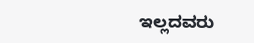ಇಲ್ಲದವರು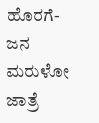ಹೊರಗೆ- ಜನ ಮರುಳೋ ಜಾತ್ರೆ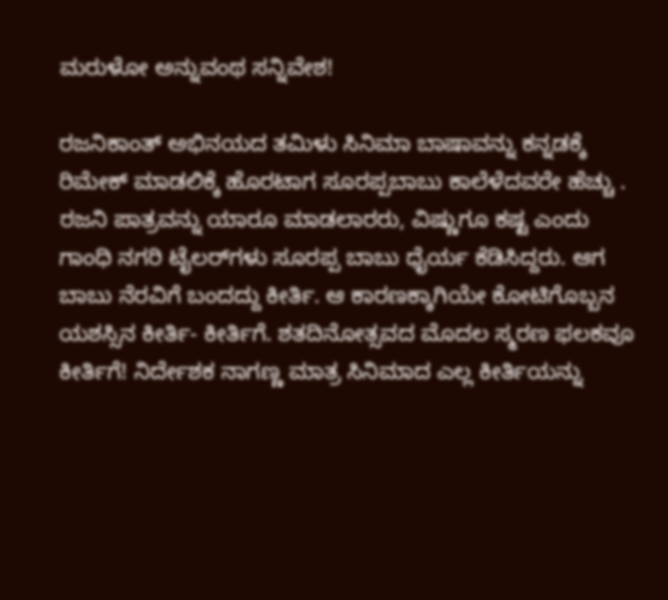ಮರುಳೋ ಅನ್ನುವಂಥ ಸನ್ನಿವೇಶ!

ರಜನಿಕಾಂತ್‌ ಅಭಿನಯದ ತಮಿಳು ಸಿನಿಮಾ ಬಾಷಾವನ್ನು ಕನ್ನಡಕ್ಕೆ ರಿಮೇಕ್‌ ಮಾಡಲಿಕ್ಕೆ ಹೊರಟಾಗ ಸೂರಪ್ಪಬಾಬು ಕಾಲೆಳೆದವರೇ ಹೆಚ್ಚು . ರಜನಿ ಪಾತ್ರವನ್ನು ಯಾರೂ ಮಾಡಲಾರರು, ವಿಷ್ಣುಗೂ ಕಷ್ಟ ಎಂದು ಗಾಂಧಿ ನಗರಿ ಟೈಲರ್‌ಗಳು ಸೂರಪ್ಪ ಬಾಬು ಧೈರ್ಯ ಕೆಡಿಸಿದ್ದರು. ಆಗ ಬಾಬು ನೆರವಿಗೆ ಬಂದದ್ದು ಕೀರ್ತಿ. ಆ ಕಾರಣಕ್ಕಾಗಿಯೇ ಕೋಟಿಗೊಬ್ಬನ ಯಶಸ್ಸಿನ ಕೀರ್ತಿ- ಕೀರ್ತಿಗೆ. ಶತದಿನೋತ್ಸವದ ಮೊದಲ ಸ್ಮರಣ ಫಲಕವೂ ಕೀರ್ತಿಗೆ! ನಿರ್ದೇಶಕ ನಾಗಣ್ಣ ಮಾತ್ರ ಸಿನಿಮಾದ ಎಲ್ಲ ಕೀರ್ತಿಯನ್ನು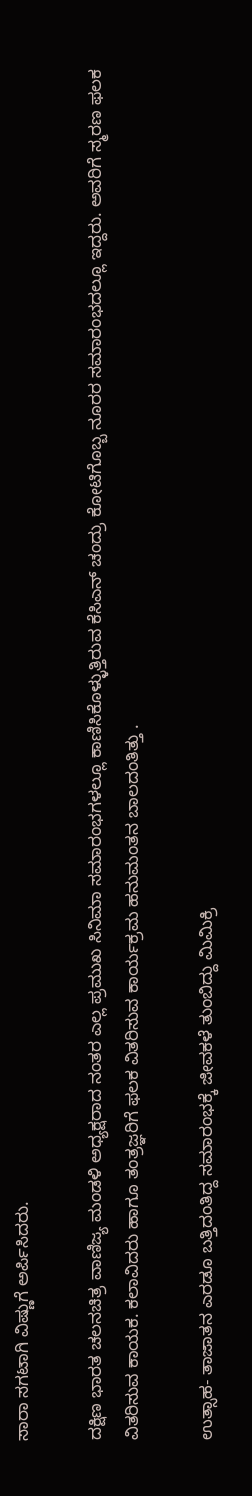ಸಾರಾ ಸಗಟಾಗಿ ವಿಷ್ಣುಗೆ ಅರ್ಪಿಸಿದರು.

ದಕ್ಷಿಣ ಭಾರತ ಚಲನಚಿತ್ರ ವಾಣಿಜ್ಯ ಮಂಡಳಿ ಅಧ್ಯಕ್ಷರಾದ ನಂತರ ಎಲ್ಲ ಪ್ರಮುಖ ಸಿನಿಮಾ ಸಮಾರಂಭಗಳಲ್ಲೂ ಕಾಣಿಸಿಕೊಳ್ಳುತ್ತಿರುವ ಕೆಸಿಎನ್‌ ಚಂದ್ರು ಕೋಟಿಗೊಬ್ಬ ನೂರರ ಸಮಾರಂಭದಲ್ಲೂ ಇದ್ದರು. ಅವರಿಗೆ ಸ್ಮರಣ ಫಲಕ ವಿತರಿಸುವ ಕಾಯಕ. ಕಲಾವಿದರು ಹಾಗೂ ತಂತ್ರಜ್ಞರಿಗೆ ಫಲಕ ವಿತರಿಸುವ ಕಾರ್ಯಕ್ರಮ ಹನುಮಂತನ ಬಾಲದಂತಿತ್ತು .

ಉತ್ಸಾಹ- ತಾಜಾತನ ಎರಡೂ ಬತ್ತಿದಂತಿದ್ದ ಸಮಾರಂಭಕ್ಕೆ ಜೀವಕಳೆ ತುಂಬಿದ್ದು ಮಿಮಿಕ್ರಿ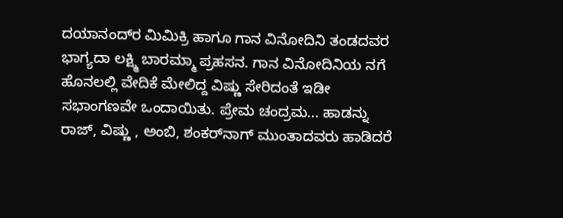ದಯಾನಂದ್‌ರ ಮಿಮಿಕ್ರಿ ಹಾಗೂ ಗಾನ ವಿನೋದಿನಿ ತಂಡದವರ ಭಾಗ್ಯದಾ ಲಕ್ಷ್ಮಿ ಬಾರಮ್ಮಾ ಪ್ರಹಸನ. ಗಾನ ವಿನೋದಿನಿಯ ನಗೆ ಹೊನಲಲ್ಲಿ ವೇದಿಕೆ ಮೇಲಿದ್ದ ವಿಷ್ಣು ಸೇರಿದಂತೆ ಇಡೀ ಸಭಾಂಗಣವೇ ಒಂದಾಯಿತು. ಪ್ರೇಮ ಚಂದ್ರಮ... ಹಾಡನ್ನು ರಾಜ್‌, ವಿಷ್ಣು , ಅಂಬಿ, ಶಂಕರ್‌ನಾಗ್‌ ಮುಂತಾದವರು ಹಾಡಿದರೆ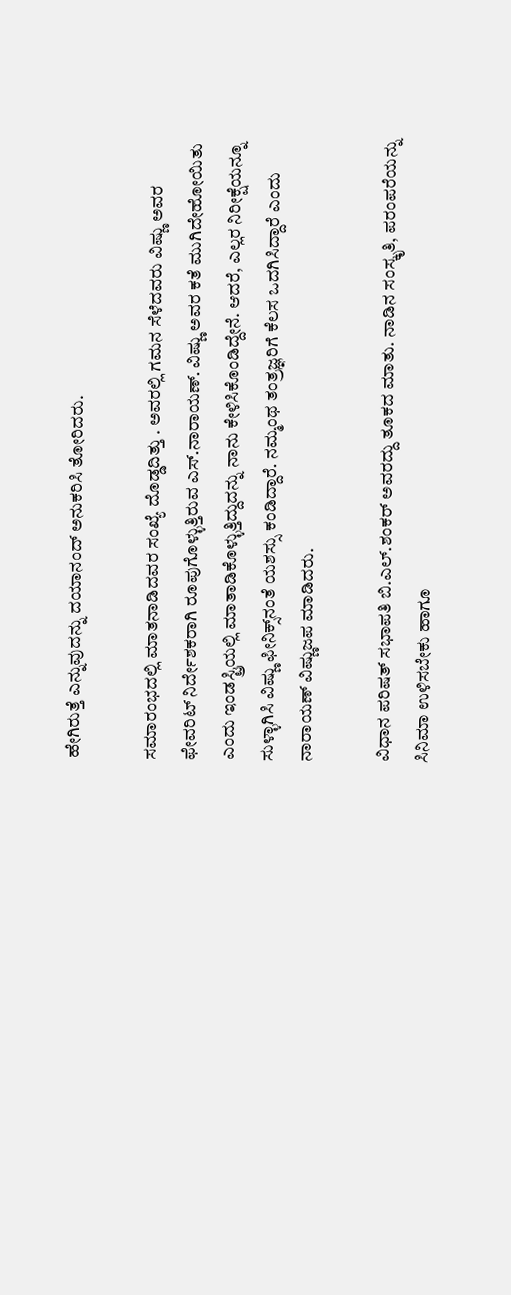ಹೇಗಿರುತ್ತೆ ಎನ್ನುವುದನ್ನು ದಯಾನಂದ್‌ ಅನುಕರಿಸಿ ತೋರಿದರು.

ಸಮಾರಂಭದಲ್ಲಿ ಮಾತನಾಡಿದವರ ಸಂಖ್ಯೆ ದೊಡ್ಡದಿತ್ತು . ಅವರಲ್ಲಿ ಗಮನ ಸೆಳೆದವರು ವಿಷ್ಣು ಅವರ ಫೇವರಿಟ್‌ ನಿರ್ದೇಶಕರಾಗಿ ರೂಪುಗೊಳ್ಳುತ್ತಿರುವ ಎಸ್‌.ನಾರಾಯಣ್‌. ವಿಷ್ಣು ಅವರ ಕತೆ ಮುಗಿದೇಹೋಯಿತು ಎಂದು ಇಂಡಸ್ಟ್ರಿಯಲ್ಲಿ ಮಾತಾಡಿಕೊಳ್ಳುತ್ತಿದ್ದುದನ್ನು ನಾನು ಕೇಳಿಸಿಕೊಂಡಿದ್ದೇನೆ. ಆದರೆ, ಎಲ್ಲರ ನಿರೀಕ್ಷೆಯನ್ನೂ ಸುಳ್ಳಾಗಿಸಿ ವಿಷ್ಣು ಫೀನಿಕ್ಸ್‌ನಂತೆ ಯಶಸ್ಸು ಕಂಡಿದ್ದಾರೆ. ನಮ್ಮಂಥ ತಂತ್ರಜ್ಞರಿಗೆ ಕೆಲಸ ಒದಗಿಸಿದ್ದಾರೆ ಎಂದು ನಾರಾಯಣ್‌ ವಿಷ್ಣುಜಪ ಮಾಡಿದರು.

ವಿಧಾನ ಪರಿಷತ್‌ ಸಭಾಪತಿ ಬಿ.ಎಲ್‌.ಶಂಕರ್‌ ಅವರದ್ದು ತೂಕದ ಮಾತು. ನಾಡಿನ ಸಂಸ್ಕೃತಿ, ಪರಂಪರೆಯನ್ನು ಸಿನಿಮಾ ಉಳಿಸಬೇಕು ಹಾಗೂ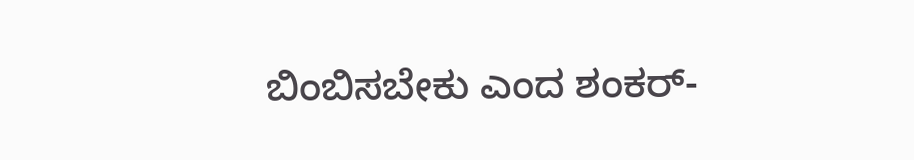ಬಿಂಬಿಸಬೇಕು ಎಂದ ಶಂಕರ್‌-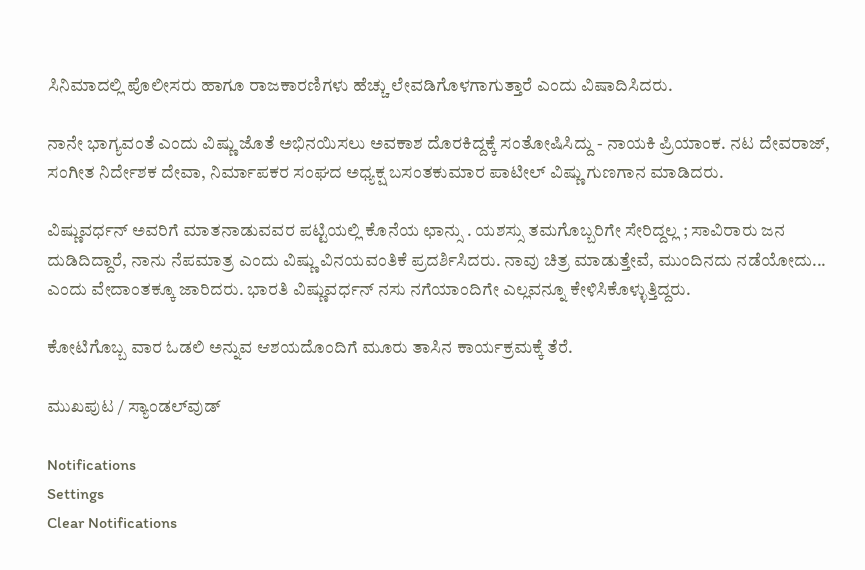ಸಿನಿಮಾದಲ್ಲಿ ಪೊಲೀಸರು ಹಾಗೂ ರಾಜಕಾರಣಿಗಳು ಹೆಚ್ಚು ಲೇವಡಿಗೊಳಗಾಗುತ್ತಾರೆ ಎಂದು ವಿಷಾದಿಸಿದರು.

ನಾನೇ ಭಾಗ್ಯವಂತೆ ಎಂದು ವಿಷ್ಣು ಜೊತೆ ಅಭಿನಯಿಸಲು ಅವಕಾಶ ದೊರಕಿದ್ದಕ್ಕೆ ಸಂತೋಷಿಸಿದ್ದು - ನಾಯಕಿ ಪ್ರಿಯಾಂಕ. ನಟ ದೇವರಾಜ್‌, ಸಂಗೀತ ನಿರ್ದೇಶಕ ದೇವಾ, ನಿರ್ಮಾಪಕರ ಸಂಘದ ಅಧ್ಯಕ್ಷ ಬಸಂತಕುಮಾರ ಪಾಟೀಲ್‌ ವಿಷ್ಣು ಗುಣಗಾನ ಮಾಡಿದರು.

ವಿಷ್ಣುವರ್ಧನ್‌ ಅವರಿಗೆ ಮಾತನಾಡುವವರ ಪಟ್ಟಿಯಲ್ಲಿ ಕೊನೆಯ ಛಾನ್ಸು . ಯಶಸ್ಸು ತಮಗೊಬ್ಬರಿಗೇ ಸೇರಿದ್ದಲ್ಲ ; ಸಾವಿರಾರು ಜನ ದುಡಿದಿದ್ದಾರೆ, ನಾನು ನೆಪಮಾತ್ರ ಎಂದು ವಿಷ್ಣು ವಿನಯವಂತಿಕೆ ಪ್ರದರ್ಶಿಸಿದರು. ನಾವು ಚಿತ್ರ ಮಾಡುತ್ತೇವೆ, ಮುಂದಿನದು ನಡೆಯೋದು... ಎಂದು ವೇದಾಂತಕ್ಕೂ ಜಾರಿದರು. ಭಾರತಿ ವಿಷ್ಣುವರ್ಧನ್‌ ನಸು ನಗೆಯಾಂದಿಗೇ ಎಲ್ಲವನ್ನೂ ಕೇಳಿಸಿಕೊಳ್ಳುತ್ತಿದ್ದರು.

ಕೋಟಿಗೊಬ್ಬ ವಾರ ಓಡಲಿ ಅನ್ನುವ ಆಶಯದೊಂದಿಗೆ ಮೂರು ತಾಸಿನ ಕಾರ್ಯಕ್ರಮಕ್ಕೆ ತೆರೆ.

ಮುಖಪುಟ / ಸ್ಯಾಂಡಲ್‌ವುಡ್‌

Notifications
Settings
Clear Notifications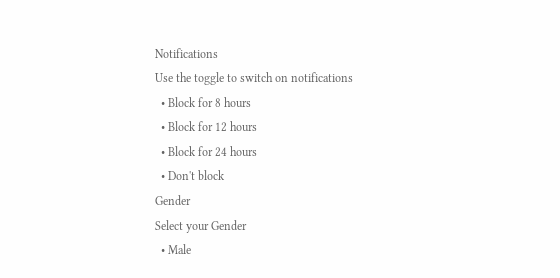Notifications
Use the toggle to switch on notifications
  • Block for 8 hours
  • Block for 12 hours
  • Block for 24 hours
  • Don't block
Gender
Select your Gender
  • Male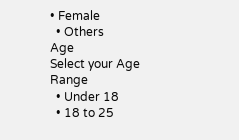• Female
  • Others
Age
Select your Age Range
  • Under 18
  • 18 to 25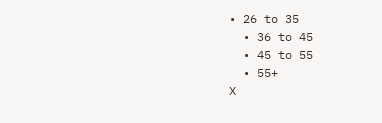• 26 to 35
  • 36 to 45
  • 45 to 55
  • 55+
X